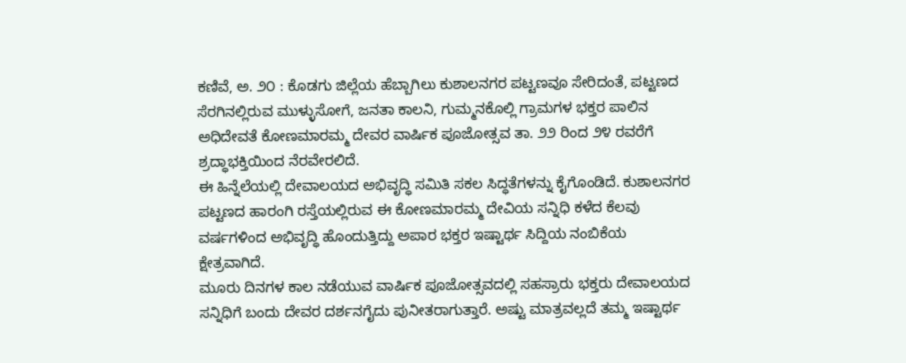ಕಣಿವೆ, ಅ. ೨೦ : ಕೊಡಗು ಜಿಲ್ಲೆಯ ಹೆಬ್ಬಾಗಿಲು ಕುಶಾಲನಗರ ಪಟ್ಟಣವೂ ಸೇರಿದಂತೆ, ಪಟ್ಟಣದ ಸೆರಗಿನಲ್ಲಿರುವ ಮುಳ್ಳುಸೋಗೆ, ಜನತಾ ಕಾಲನಿ, ಗುಮ್ಮನಕೊಲ್ಲಿ ಗ್ರಾಮಗಳ ಭಕ್ತರ ಪಾಲಿನ ಅಧಿದೇವತೆ ಕೋಣಮಾರಮ್ಮ ದೇವರ ವಾರ್ಷಿಕ ಪೂಜೋತ್ಸವ ತಾ. ೨೨ ರಿಂದ ೨೪ ರವರೆಗೆ ಶ್ರದ್ಧಾಭಕ್ತಿಯಿಂದ ನೆರವೇರಲಿದೆ.
ಈ ಹಿನ್ನೆಲೆಯಲ್ಲಿ ದೇವಾಲಯದ ಅಭಿವೃದ್ಧಿ ಸಮಿತಿ ಸಕಲ ಸಿದ್ಧತೆಗಳನ್ನು ಕೈಗೊಂಡಿದೆ. ಕುಶಾಲನಗರ ಪಟ್ಟಣದ ಹಾರಂಗಿ ರಸ್ತೆಯಲ್ಲಿರುವ ಈ ಕೋಣಮಾರಮ್ಮ ದೇವಿಯ ಸನ್ನಿಧಿ ಕಳೆದ ಕೆಲವು ವರ್ಷಗಳಿಂದ ಅಭಿವೃದ್ಧಿ ಹೊಂದುತ್ತಿದ್ದು ಅಪಾರ ಭಕ್ತರ ಇಷ್ಟಾರ್ಥ ಸಿದ್ದಿಯ ನಂಬಿಕೆಯ ಕ್ಷೇತ್ರವಾಗಿದೆ.
ಮೂರು ದಿನಗಳ ಕಾಲ ನಡೆಯುವ ವಾರ್ಷಿಕ ಪೂಜೋತ್ಸವದಲ್ಲಿ ಸಹಸ್ರಾರು ಭಕ್ತರು ದೇವಾಲಯದ ಸನ್ನಿಧಿಗೆ ಬಂದು ದೇವರ ದರ್ಶನಗೈದು ಪುನೀತರಾಗುತ್ತಾರೆ. ಅಷ್ಟು ಮಾತ್ರವಲ್ಲದೆ ತಮ್ಮ ಇಷ್ಟಾರ್ಥ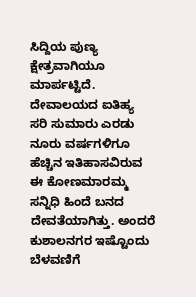ಸಿದ್ದಿಯ ಪುಣ್ಯ ಕ್ಷೇತ್ರವಾಗಿಯೂ ಮಾರ್ಪಟ್ಟಿದೆ.
ದೇವಾಲಯದ ಐತಿಹ್ಯ
ಸರಿ ಸುಮಾರು ಎರಡು ನೂರು ವರ್ಷಗಳಿಗೂ ಹೆಚ್ಚಿನ ಇತಿಹಾಸವಿರುವ ಈ ಕೋಣಮಾರಮ್ಮ ಸನ್ನಿಧಿ ಹಿಂದೆ ಬನದ ದೇವತೆಯಾಗಿತ್ತು. ಅಂದರೆ ಕುಶಾಲನಗರ ಇಷ್ಟೊಂದು ಬೆಳವಣಿಗೆ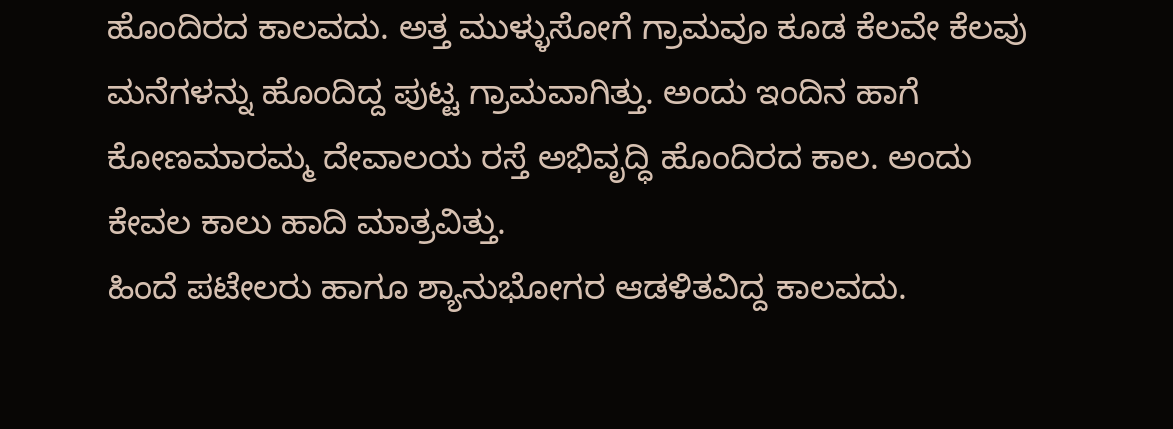ಹೊಂದಿರದ ಕಾಲವದು. ಅತ್ತ ಮುಳ್ಳುಸೋಗೆ ಗ್ರಾಮವೂ ಕೂಡ ಕೆಲವೇ ಕೆಲವು ಮನೆಗಳನ್ನು ಹೊಂದಿದ್ದ ಪುಟ್ಟ ಗ್ರಾಮವಾಗಿತ್ತು. ಅಂದು ಇಂದಿನ ಹಾಗೆ ಕೋಣಮಾರಮ್ಮ ದೇವಾಲಯ ರಸ್ತೆ ಅಭಿವೃದ್ಧಿ ಹೊಂದಿರದ ಕಾಲ. ಅಂದು ಕೇವಲ ಕಾಲು ಹಾದಿ ಮಾತ್ರವಿತ್ತು.
ಹಿಂದೆ ಪಟೇಲರು ಹಾಗೂ ಶ್ಯಾನುಭೋಗರ ಆಡಳಿತವಿದ್ದ ಕಾಲವದು.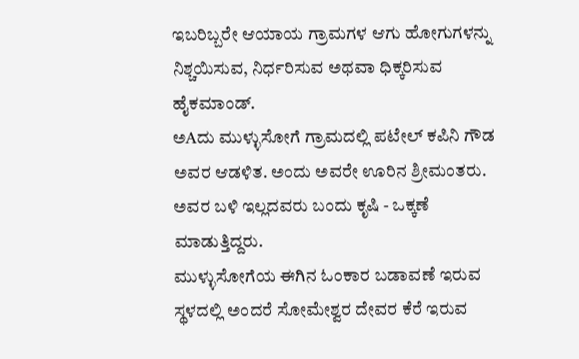ಇಬರಿಬ್ಬರೇ ಆಯಾಯ ಗ್ರಾಮಗಳ ಆಗು ಹೋಗುಗಳನ್ನು ನಿಶ್ಚಯಿಸುವ, ನಿರ್ಧರಿಸುವ ಅಥವಾ ಧಿಕ್ಕರಿಸುವ ಹೈಕಮಾಂಡ್.
ಅAದು ಮುಳ್ಳುಸೋಗೆ ಗ್ರಾಮದಲ್ಲಿ ಪಟೇಲ್ ಕಪಿನಿ ಗೌಡ ಅವರ ಆಡಳಿತ. ಅಂದು ಅವರೇ ಊರಿನ ಶ್ರೀಮಂತರು. ಅವರ ಬಳಿ ಇಲ್ಲದವರು ಬಂದು ಕೃಷಿ - ಒಕ್ಕಣೆ ಮಾಡುತ್ತಿದ್ದರು.
ಮುಳ್ಳುಸೋಗೆಯ ಈಗಿನ ಓಂಕಾರ ಬಡಾವಣೆ ಇರುವ ಸ್ಥಳದಲ್ಲಿ ಅಂದರೆ ಸೋಮೇಶ್ವರ ದೇವರ ಕೆರೆ ಇರುವ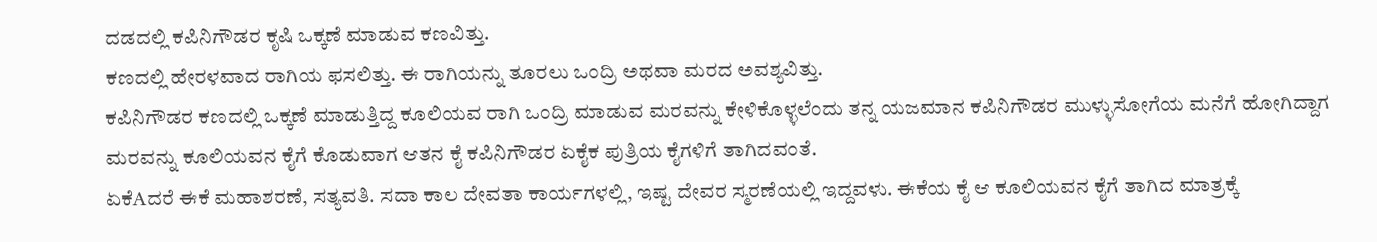ದಡದಲ್ಲಿ ಕಪಿನಿಗೌಡರ ಕೃಷಿ ಒಕ್ಕಣೆ ಮಾಡುವ ಕಣವಿತ್ತು.
ಕಣದಲ್ಲಿ ಹೇರಳವಾದ ರಾಗಿಯ ಫಸಲಿತ್ತು. ಈ ರಾಗಿಯನ್ನು ತೂರಲು ಒಂದ್ರಿ ಅಥವಾ ಮರದ ಅವಶ್ಯವಿತ್ತು.
ಕಪಿನಿಗೌಡರ ಕಣದಲ್ಲಿ ಒಕ್ಕಣೆ ಮಾಡುತ್ತಿದ್ದ ಕೂಲಿಯವ ರಾಗಿ ಒಂದ್ರಿ ಮಾಡುವ ಮರವನ್ನು ಕೇಳಿಕೊಳ್ಳಲೆಂದು ತನ್ನ ಯಜಮಾನ ಕಪಿನಿಗೌಡರ ಮುಳ್ಳುಸೋಗೆಯ ಮನೆಗೆ ಹೋಗಿದ್ದಾಗ ಮರವನ್ನು ಕೂಲಿಯವನ ಕೈಗೆ ಕೊಡುವಾಗ ಆತನ ಕೈ ಕಪಿನಿಗೌಡರ ಏಕೈಕ ಪುತ್ರಿಯ ಕೈಗಳಿಗೆ ತಾಗಿದವಂತೆ.
ಏಕೆAದರೆ ಈಕೆ ಮಹಾಶರಣೆ, ಸತ್ಯವತಿ. ಸದಾ ಕಾಲ ದೇವತಾ ಕಾರ್ಯಗಳಲ್ಲಿ, ಇಷ್ಟ ದೇವರ ಸ್ಮರಣೆಯಲ್ಲಿ ಇದ್ದವಳು. ಈಕೆಯ ಕೈ ಆ ಕೂಲಿಯವನ ಕೈಗೆ ತಾಗಿದ ಮಾತ್ರಕ್ಕೆ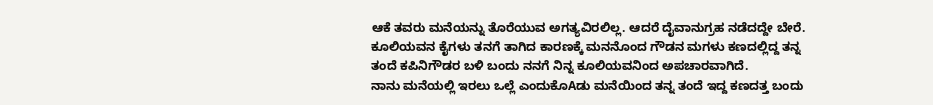ಆಕೆ ತವರು ಮನೆಯನ್ನು ತೊರೆಯುವ ಅಗತ್ಯವಿರಲಿಲ್ಲ. ಆದರೆ ದೈವಾನುಗ್ರಹ ನಡೆದದ್ದೇ ಬೇರೆ.
ಕೂಲಿಯವನ ಕೈಗಳು ತನಗೆ ತಾಗಿದ ಕಾರಣಕ್ಕೆ ಮನನೊಂದ ಗೌಡನ ಮಗಳು ಕಣದಲ್ಲಿದ್ದ ತನ್ನ ತಂದೆ ಕಪಿನಿಗೌಡರ ಬಳಿ ಬಂದು ನನಗೆ ನಿನ್ನ ಕೂಲಿಯವನಿಂದ ಅಪಚಾರವಾಗಿದೆ.
ನಾನು ಮನೆಯಲ್ಲಿ ಇರಲು ಒಲ್ಲೆ ಎಂದುಕೊAಡು ಮನೆಯಿಂದ ತನ್ನ ತಂದೆ ಇದ್ದ ಕಣದತ್ತ ಬಂದು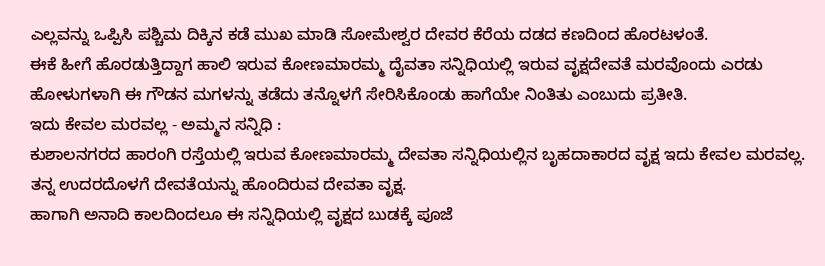ಎಲ್ಲವನ್ನು ಒಪ್ಪಿಸಿ ಪಶ್ಚಿಮ ದಿಕ್ಕಿನ ಕಡೆ ಮುಖ ಮಾಡಿ ಸೋಮೇಶ್ವರ ದೇವರ ಕೆರೆಯ ದಡದ ಕಣದಿಂದ ಹೊರಟಳಂತೆ.
ಈಕೆ ಹೀಗೆ ಹೊರಡುತ್ತಿದ್ದಾಗ ಹಾಲಿ ಇರುವ ಕೋಣಮಾರಮ್ಮ ದೈವತಾ ಸನ್ನಿಧಿಯಲ್ಲಿ ಇರುವ ವೃಕ್ಷದೇವತೆ ಮರವೊಂದು ಎರಡು ಹೋಳುಗಳಾಗಿ ಈ ಗೌಡನ ಮಗಳನ್ನು ತಡೆದು ತನ್ನೊಳಗೆ ಸೇರಿಸಿಕೊಂಡು ಹಾಗೆಯೇ ನಿಂತಿತು ಎಂಬುದು ಪ್ರತೀತಿ.
ಇದು ಕೇವಲ ಮರವಲ್ಲ - ಅಮ್ಮನ ಸನ್ನಿಧಿ :
ಕುಶಾಲನಗರದ ಹಾರಂಗಿ ರಸ್ತೆಯಲ್ಲಿ ಇರುವ ಕೋಣಮಾರಮ್ಮ ದೇವತಾ ಸನ್ನಿಧಿಯಲ್ಲಿನ ಬೃಹದಾಕಾರದ ವೃಕ್ಷ ಇದು ಕೇವಲ ಮರವಲ್ಲ. ತನ್ನ ಉದರದೊಳಗೆ ದೇವತೆಯನ್ನು ಹೊಂದಿರುವ ದೇವತಾ ವೃಕ್ಷ.
ಹಾಗಾಗಿ ಅನಾದಿ ಕಾಲದಿಂದಲೂ ಈ ಸನ್ನಿಧಿಯಲ್ಲಿ ವೃಕ್ಷದ ಬುಡಕ್ಕೆ ಪೂಜೆ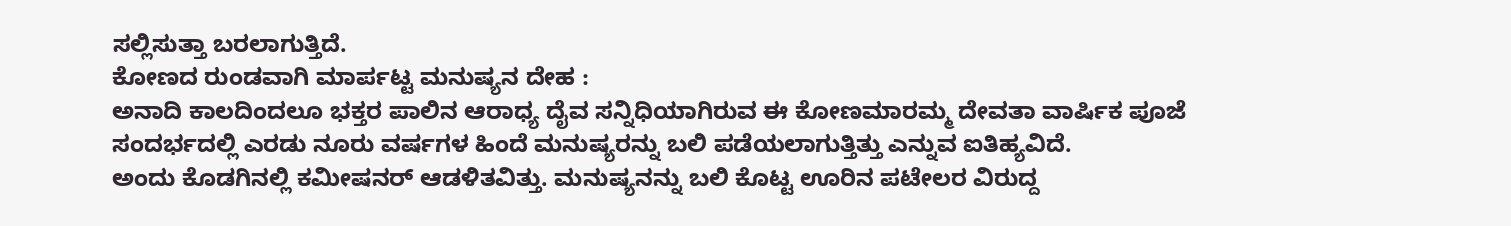ಸಲ್ಲಿಸುತ್ತಾ ಬರಲಾಗುತ್ತಿದೆ.
ಕೋಣದ ರುಂಡವಾಗಿ ಮಾರ್ಪಟ್ಟ ಮನುಷ್ಯನ ದೇಹ :
ಅನಾದಿ ಕಾಲದಿಂದಲೂ ಭಕ್ತರ ಪಾಲಿನ ಆರಾಧ್ಯ ದೈವ ಸನ್ನಿಧಿಯಾಗಿರುವ ಈ ಕೋಣಮಾರಮ್ಮ ದೇವತಾ ವಾರ್ಷಿಕ ಪೂಜೆ ಸಂದರ್ಭದಲ್ಲಿ ಎರಡು ನೂರು ವರ್ಷಗಳ ಹಿಂದೆ ಮನುಷ್ಯರನ್ನು ಬಲಿ ಪಡೆಯಲಾಗುತ್ತಿತ್ತು ಎನ್ನುವ ಐತಿಹ್ಯವಿದೆ.
ಅಂದು ಕೊಡಗಿನಲ್ಲಿ ಕಮೀಷನರ್ ಆಡಳಿತವಿತ್ತು. ಮನುಷ್ಯನನ್ನು ಬಲಿ ಕೊಟ್ಟ ಊರಿನ ಪಟೇಲರ ವಿರುದ್ದ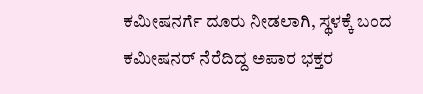ಕಮೀಷನರ್ಗೆ ದೂರು ನೀಡಲಾಗಿ, ಸ್ಥಳಕ್ಕೆ ಬಂದ ಕಮೀಷನರ್ ನೆರೆದಿದ್ದ ಅಪಾರ ಭಕ್ತರ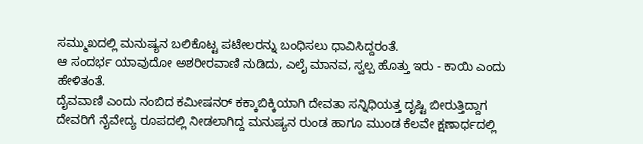ಸಮ್ಮುಖದಲ್ಲಿ ಮನುಷ್ಯನ ಬಲಿಕೊಟ್ಟ ಪಟೇಲರನ್ನು ಬಂಧಿಸಲು ಧಾವಿಸಿದ್ದರಂತೆ.
ಆ ಸಂದರ್ಭ ಯಾವುದೋ ಅಶರೀರವಾಣಿ ನುಡಿದು, ಎಲೈ ಮಾನವ, ಸ್ವಲ್ಪ ಹೊತ್ತು ಇರು - ಕಾಯಿ ಎಂದು ಹೇಳಿತಂತೆ.
ದೈವವಾಣಿ ಎಂದು ನಂಬಿದ ಕಮೀಷನರ್ ಕಕ್ಕಾಬಿಕ್ಕಿಯಾಗಿ ದೇವತಾ ಸನ್ನಿಧಿಯತ್ತ ದೃಷ್ಟಿ ಬೀರುತ್ತಿದ್ದಾಗ ದೇವರಿಗೆ ನೈವೇದ್ಯ ರೂಪದಲ್ಲಿ ನೀಡಲಾಗಿದ್ದ ಮನುಷ್ಯನ ರುಂಡ ಹಾಗೂ ಮುಂಡ ಕೆಲವೇ ಕ್ಷಣಾರ್ಧದಲ್ಲಿ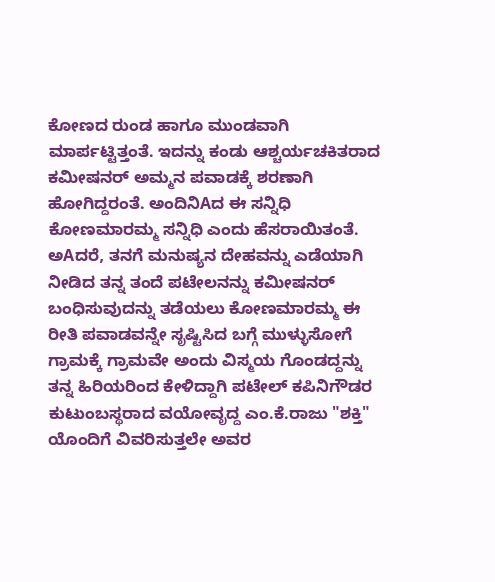ಕೋಣದ ರುಂಡ ಹಾಗೂ ಮುಂಡವಾಗಿ ಮಾರ್ಪಟ್ಟಿತ್ತಂತೆ. ಇದನ್ನು ಕಂಡು ಆಶ್ಚರ್ಯಚಕಿತರಾದ ಕಮೀಷನರ್ ಅಮ್ಮನ ಪವಾಡಕ್ಕೆ ಶರಣಾಗಿ ಹೋಗಿದ್ದರಂತೆ. ಅಂದಿನಿAದ ಈ ಸನ್ನಿಧಿ ಕೋಣಮಾರಮ್ಮ ಸನ್ನಿಧಿ ಎಂದು ಹೆಸರಾಯಿತಂತೆ.
ಅAದರೆ, ತನಗೆ ಮನುಷ್ಯನ ದೇಹವನ್ನು ಎಡೆಯಾಗಿ ನೀಡಿದ ತನ್ನ ತಂದೆ ಪಟೇಲನನ್ನು ಕಮೀಷನರ್ ಬಂಧಿಸುವುದನ್ನು ತಡೆಯಲು ಕೋಣಮಾರಮ್ಮ ಈ ರೀತಿ ಪವಾಡವನ್ನೇ ಸೃಷ್ಟಿಸಿದ ಬಗ್ಗೆ ಮುಳ್ಳುಸೋಗೆ ಗ್ರಾಮಕ್ಕೆ ಗ್ರಾಮವೇ ಅಂದು ವಿಸ್ಮಯ ಗೊಂಡದ್ದನ್ನು ತನ್ನ ಹಿರಿಯರಿಂದ ಕೇಳಿದ್ದಾಗಿ ಪಟೇಲ್ ಕಪಿನಿಗೌಡರ ಕುಟುಂಬಸ್ಥರಾದ ವಯೋವೃದ್ದ ಎಂ.ಕೆ.ರಾಜು "ಶಕ್ತಿ" ಯೊಂದಿಗೆ ವಿವರಿಸುತ್ತಲೇ ಅವರ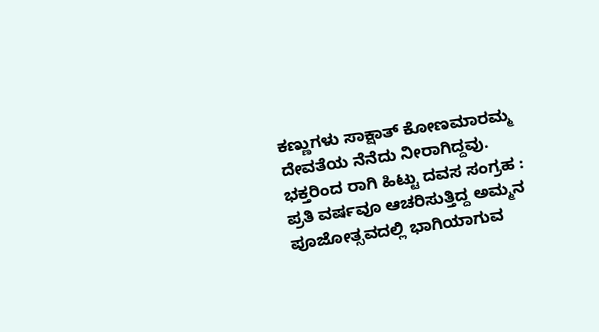ಕಣ್ಣುಗಳು ಸಾಕ್ಷಾತ್ ಕೋಣಮಾರಮ್ಮ ದೇವತೆಯ ನೆನೆದು ನೀರಾಗಿದ್ದವು.
ಭಕ್ತರಿಂದ ರಾಗಿ ಹಿಟ್ಟು ದವಸ ಸಂಗ್ರಹ :
ಪ್ರತಿ ವರ್ಷವೂ ಆಚರಿಸುತ್ತಿದ್ದ ಅಮ್ಮನ ಪೂಜೋತ್ಸವದಲ್ಲಿ ಭಾಗಿಯಾಗುವ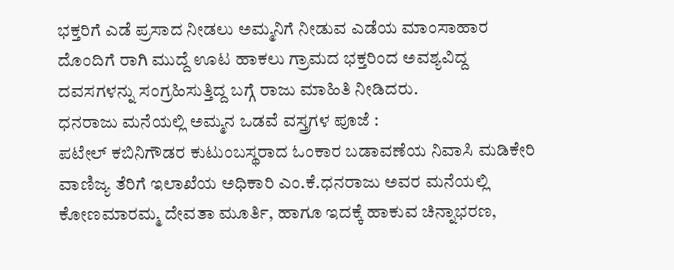ಭಕ್ತರಿಗೆ ಎಡೆ ಪ್ರಸಾದ ನೀಡಲು ಅಮ್ಮನಿಗೆ ನೀಡುವ ಎಡೆಯ ಮಾಂಸಾಹಾರ ದೊಂದಿಗೆ ರಾಗಿ ಮುದ್ದೆ ಊಟ ಹಾಕಲು ಗ್ರಾಮದ ಭಕ್ತರಿಂದ ಅವಶ್ಯವಿದ್ದ ದವಸಗಳನ್ನು ಸಂಗ್ರಹಿಸುತ್ತಿದ್ದ ಬಗ್ಗೆ ರಾಜು ಮಾಹಿತಿ ನೀಡಿದರು.
ಧನರಾಜು ಮನೆಯಲ್ಲಿ ಅಮ್ಮನ ಒಡವೆ ವಸ್ತ್ರಗಳ ಪೂಜೆ :
ಪಟೇಲ್ ಕಬಿನಿಗೌಡರ ಕುಟುಂಬಸ್ಥರಾದ ಓಂಕಾರ ಬಡಾವಣೆಯ ನಿವಾಸಿ ಮಡಿಕೇರಿ ವಾಣಿಜ್ಯ ತೆರಿಗೆ ಇಲಾಖೆಯ ಅಧಿಕಾರಿ ಎಂ.ಕೆ.ಧನರಾಜು ಅವರ ಮನೆಯಲ್ಲಿ ಕೋಣಮಾರಮ್ಮ ದೇವತಾ ಮೂರ್ತಿ, ಹಾಗೂ ಇದಕ್ಕೆ ಹಾಕುವ ಚಿನ್ನಾಭರಣ,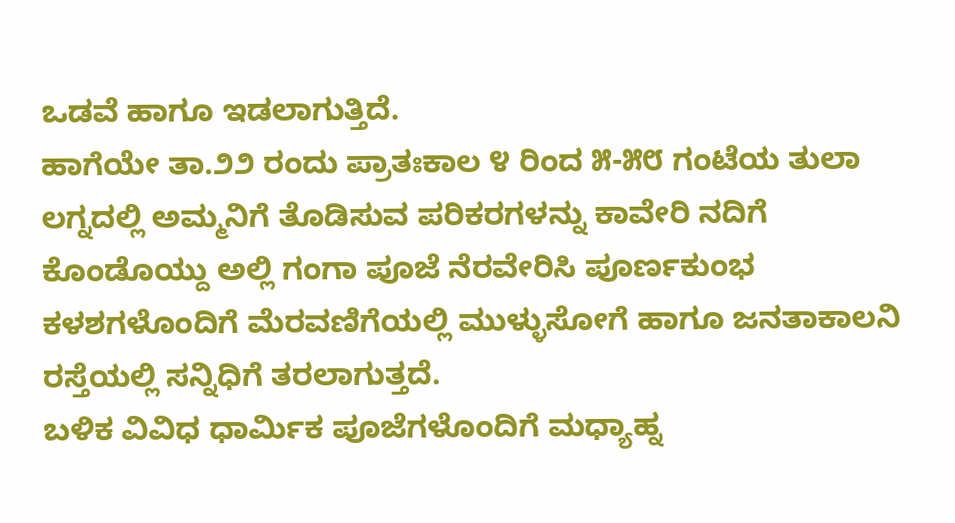ಒಡವೆ ಹಾಗೂ ಇಡಲಾಗುತ್ತಿದೆ.
ಹಾಗೆಯೇ ತಾ.೨೨ ರಂದು ಪ್ರಾತಃಕಾಲ ೪ ರಿಂದ ೫-೫೮ ಗಂಟೆಯ ತುಲಾ ಲಗ್ನದಲ್ಲಿ ಅಮ್ಮನಿಗೆ ತೊಡಿಸುವ ಪರಿಕರಗಳನ್ನು ಕಾವೇರಿ ನದಿಗೆ ಕೊಂಡೊಯ್ದು ಅಲ್ಲಿ ಗಂಗಾ ಪೂಜೆ ನೆರವೇರಿಸಿ ಪೂರ್ಣಕುಂಭ ಕಳಶಗಳೊಂದಿಗೆ ಮೆರವಣಿಗೆಯಲ್ಲಿ ಮುಳ್ಳುಸೋಗೆ ಹಾಗೂ ಜನತಾಕಾಲನಿ ರಸ್ತೆಯಲ್ಲಿ ಸನ್ನಿಧಿಗೆ ತರಲಾಗುತ್ತದೆ.
ಬಳಿಕ ವಿವಿಧ ಧಾರ್ಮಿಕ ಪೂಜೆಗಳೊಂದಿಗೆ ಮಧ್ಯಾಹ್ನ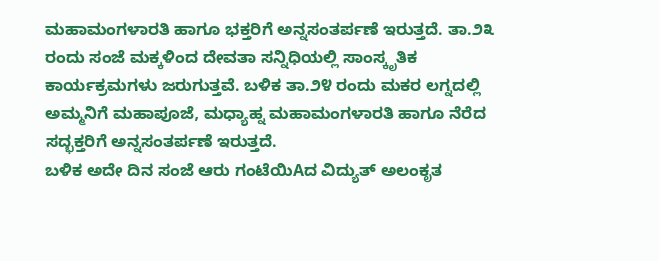ಮಹಾಮಂಗಳಾರತಿ ಹಾಗೂ ಭಕ್ತರಿಗೆ ಅನ್ನಸಂತರ್ಪಣೆ ಇರುತ್ತದೆ. ತಾ.೨೩ ರಂದು ಸಂಜೆ ಮಕ್ಕಳಿಂದ ದೇವತಾ ಸನ್ನಿಧಿಯಲ್ಲಿ ಸಾಂಸ್ಕೃತಿಕ ಕಾರ್ಯಕ್ರಮಗಳು ಜರುಗುತ್ತವೆ. ಬಳಿಕ ತಾ.೨೪ ರಂದು ಮಕರ ಲಗ್ನದಲ್ಲಿ ಅಮ್ಮನಿಗೆ ಮಹಾಪೂಜೆ, ಮಧ್ಯಾಹ್ನ ಮಹಾಮಂಗಳಾರತಿ ಹಾಗೂ ನೆರೆದ ಸದ್ಭಕ್ತರಿಗೆ ಅನ್ನಸಂತರ್ಪಣೆ ಇರುತ್ತದೆ.
ಬಳಿಕ ಅದೇ ದಿನ ಸಂಜೆ ಆರು ಗಂಟೆಯಿAದ ವಿದ್ಯುತ್ ಅಲಂಕೃತ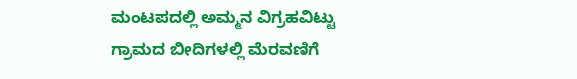ಮಂಟಪದಲ್ಲಿ ಅಮ್ಮನ ವಿಗ್ರಹವಿಟ್ಟು ಗ್ರಾಮದ ಬೀದಿಗಳಲ್ಲಿ ಮೆರವಣಿಗೆ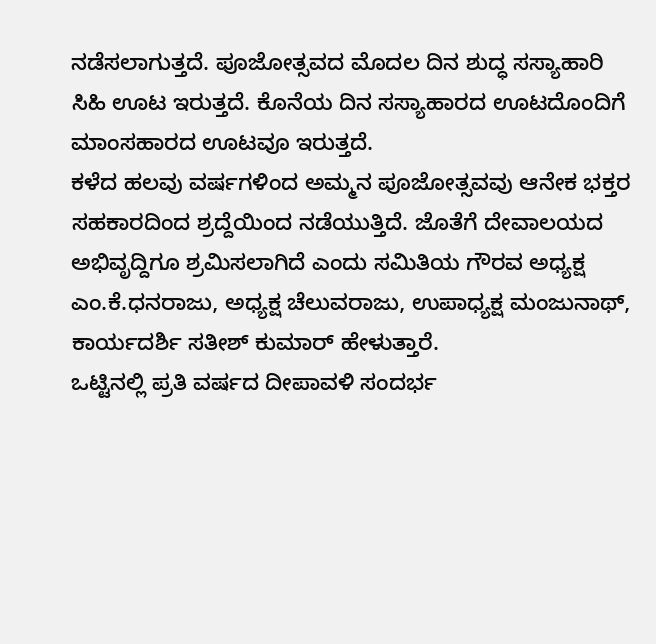ನಡೆಸಲಾಗುತ್ತದೆ. ಪೂಜೋತ್ಸವದ ಮೊದಲ ದಿನ ಶುದ್ಧ ಸಸ್ಯಾಹಾರಿ ಸಿಹಿ ಊಟ ಇರುತ್ತದೆ. ಕೊನೆಯ ದಿನ ಸಸ್ಯಾಹಾರದ ಊಟದೊಂದಿಗೆ ಮಾಂಸಹಾರದ ಊಟವೂ ಇರುತ್ತದೆ.
ಕಳೆದ ಹಲವು ವರ್ಷಗಳಿಂದ ಅಮ್ಮನ ಪೂಜೋತ್ಸವವು ಆನೇಕ ಭಕ್ತರ ಸಹಕಾರದಿಂದ ಶ್ರದ್ದೆಯಿಂದ ನಡೆಯುತ್ತಿದೆ. ಜೊತೆಗೆ ದೇವಾಲಯದ ಅಭಿವೃದ್ದಿಗೂ ಶ್ರಮಿಸಲಾಗಿದೆ ಎಂದು ಸಮಿತಿಯ ಗೌರವ ಅಧ್ಯಕ್ಷ ಎಂ.ಕೆ.ಧನರಾಜು, ಅಧ್ಯಕ್ಷ ಚೆಲುವರಾಜು, ಉಪಾಧ್ಯಕ್ಷ ಮಂಜುನಾಥ್, ಕಾರ್ಯದರ್ಶಿ ಸತೀಶ್ ಕುಮಾರ್ ಹೇಳುತ್ತಾರೆ.
ಒಟ್ಟಿನಲ್ಲಿ ಪ್ರತಿ ವರ್ಷದ ದೀಪಾವಳಿ ಸಂದರ್ಭ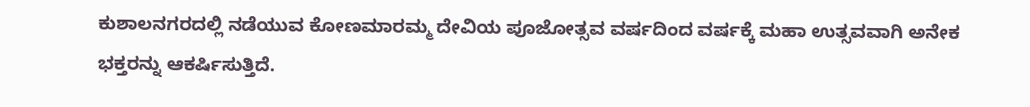ಕುಶಾಲನಗರದಲ್ಲಿ ನಡೆಯುವ ಕೋಣಮಾರಮ್ಮ ದೇವಿಯ ಪೂಜೋತ್ಸವ ವರ್ಷದಿಂದ ವರ್ಷಕ್ಕೆ ಮಹಾ ಉತ್ಸವವಾಗಿ ಅನೇಕ ಭಕ್ತರನ್ನು ಆಕರ್ಷಿಸುತ್ತಿದೆ.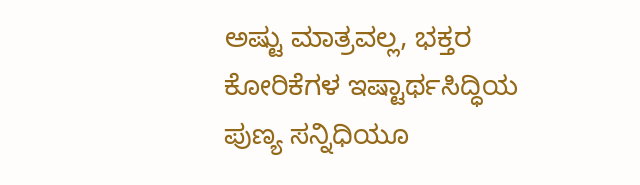ಅಷ್ಟು ಮಾತ್ರವಲ್ಲ, ಭಕ್ತರ ಕೋರಿಕೆಗಳ ಇಷ್ಟಾರ್ಥಸಿದ್ಧಿಯ ಪುಣ್ಯ ಸನ್ನಿಧಿಯೂ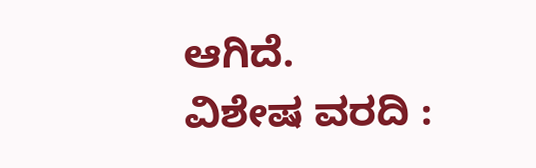ಆಗಿದೆ.
ವಿಶೇಷ ವರದಿ :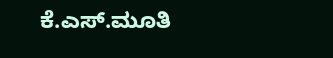ಕೆ.ಎಸ್.ಮೂತಿ